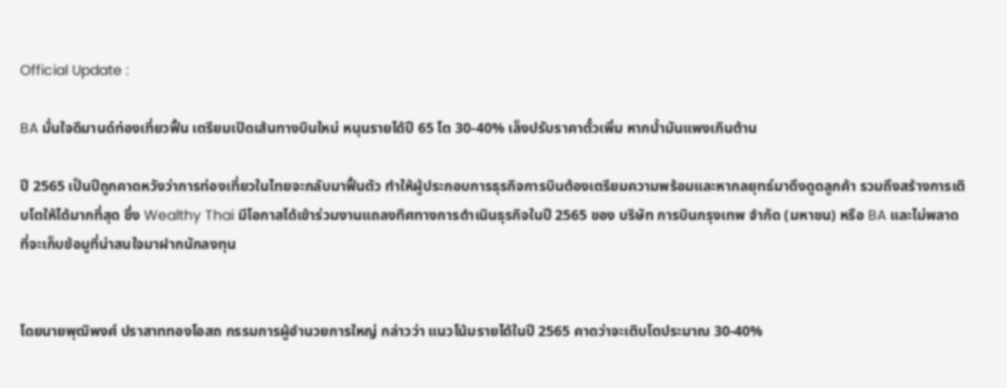Official Update :

BA มั่นใจดีมานด์ท่องเที่ยวฟื้น เตรียมเปิดเส้นทางบินใหม่ หนุนรายได้ปี 65 โต 30-40% เล็งปรับราคาตั๋วเพิ่ม หากน้ำมันแพงเกินต้าน

ปี 2565 เป็นปีถูกคาดหวังว่าการท่องเที่ยวในไทยจะกลับมาฟื้นตัว ทำให้ผู้ประกอบการธุรกิจการบินต้องเตรียมความพร้อมและหากลยุทธ์มาดึงดูดลูกค้า รวมถึงสร้างการเติบโตให้ได้มากที่สุด ซึ่ง Wealthy Thai มีโอกาสได้เข้าร่วมงานแถลงทิศทางการดำเนินธุรกิจในปี 2565 ของ บริษัท การบินกรุงเทพ จำกัด (มหาชน) หรือ BA และไม่พลาดที่จะเก็บข้อมูที่น่าสนใจมาฝากนักลงทุน


โดยนายพุฒิพงศ์ ปราสาททองโอสถ กรรมการผู้อำนวยการใหญ่ กล่าวว่า แนวโน้มรายได้ในปี 2565 คาดว่าจะเติบโตประมาณ 30-40%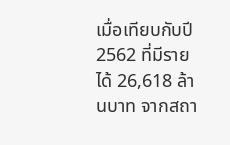เมื่อเทียบกับปี 2562 ที่มีรายได้ 26,618 ล้านบาท จากสถา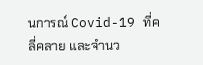นการณ์ Covid-19 ที่คลี่คลาย และจำนว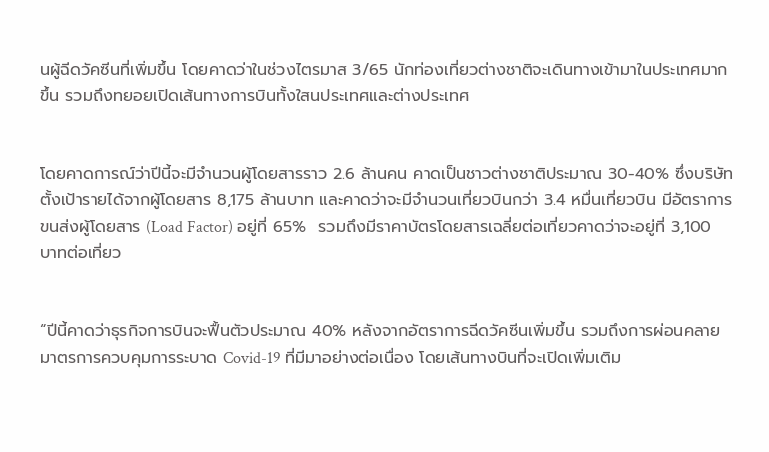นผู้ฉีดวัคซีนที่เพิ่มขึ้น โดยคาดว่าในช่วงไตรมาส 3/65 นักท่องเที่ยวต่างชาติจะเดินทางเข้ามาในประเทศมากขึ้น รวมถึงทยอยเปิดเส้นทางการบินทั้งใสนประเทศและต่างประเทศ


โดยคาดการณ์ว่าปีนี้จะมีจำนวนผู้โดยสารราว 2.6 ล้านคน คาดเป็นชาวต่างชาติประมาณ 30-40% ซึ่งบริษัทตั้งเป้ารายได้จากผู้โดยสาร 8,175 ล้านบาท และคาดว่าจะมีจำนวนเที่ยวบินกว่า 3.4 หมื่นเที่ยวบิน มีอัตราการขนส่งผู้โดยสาร (Load Factor) อยู่ที่ 65%  รวมถึงมีราคาบัตรโดยสารเฉลี่ยต่อเที่ยวคาดว่าจะอยู่ที่ 3,100 บาทต่อเที่ยว


“ปีนี้คาดว่าธุรกิจการบินจะฟื้นตัวประมาณ 40% หลังจากอัตราการฉีดวัคซีนเพิ่มขึ้น รวมถึงการผ่อนคลายมาตรการควบคุมการระบาด Covid-19 ที่มีมาอย่างต่อเนื่อง โดยเส้นทางบินที่จะเปิดเพิ่มเติม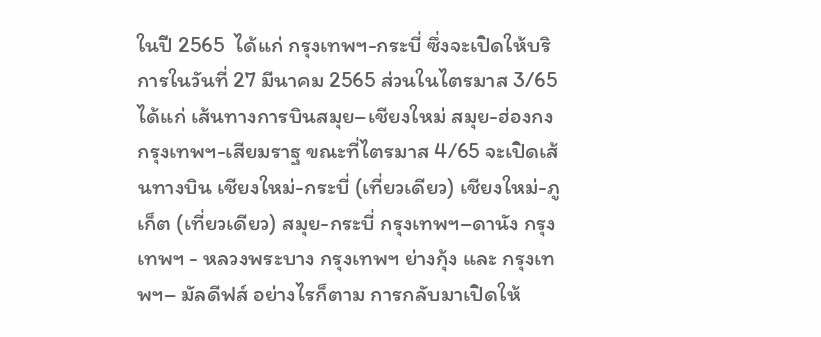ในปี 2565  ได้แก่ กรุงเทพฯ-กระบี่ ซึ่งจะเปิดให้บริการในวันที่ 27 มีนาคม 2565 ส่วนในไตรมาส 3/65 ได้แก่ เส้นทางการบินสมุย–เชียงใหม่ สมุย-ฮ่องกง กรุงเทพฯ-เสียมราฐ ขณะที่ไตรมาส 4/65 จะเปิดเส้นทางบิน เชียงใหม่-กระบี่ (เที่ยวเดียว) เชียงใหม่-ภูเก็ต (เที่ยวเดียว) สมุย-กระบี่ กรุงเทพฯ–ดานัง กรุงเทพฯ - หลวงพระบาง กรุงเทพฯ ย่างกุ้ง และ กรุงเทพฯ– มัลดีฟส์ อย่างไรก็ตาม การกลับมาเปิดให้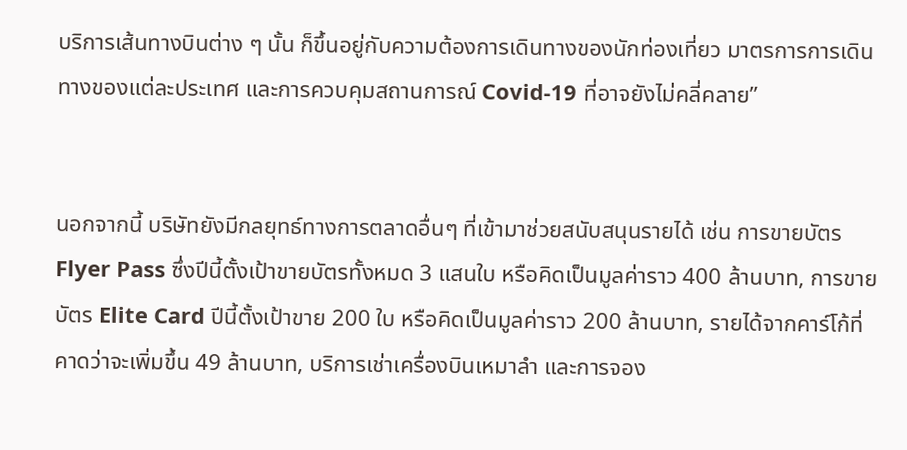บริการเส้นทางบินต่าง ๆ นั้น ก็ขึ้นอยู่กับความต้องการเดินทางของนักท่องเที่ยว มาตรการการเดินทางของแต่ละประเทศ และการควบคุมสถานการณ์ Covid-19 ที่อาจยังไม่คลี่คลาย”


นอกจากนี้ บริษัทยังมีกลยุทธ์ทางการตลาดอื่นๆ ที่เข้ามาช่วยสนับสนุนรายได้ เช่น การขายบัตร Flyer Pass ซึ่งปีนี้ตั้งเป้าขายบัตรทั้งหมด 3 แสนใบ หรือคิดเป็นมูลค่าราว 400 ล้านบาท, การขายบัตร Elite Card ปีนี้ตั้งเป้าขาย 200 ใบ หรือคิดเป็นมูลค่าราว 200 ล้านบาท, รายได้จากคาร์โก้ที่คาดว่าจะเพิ่มขึ้น 49 ล้านบาท, บริการเช่าเครื่องบินเหมาลำ และการจอง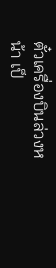ตั๋วเครื่องบินล่วงหน้า เป็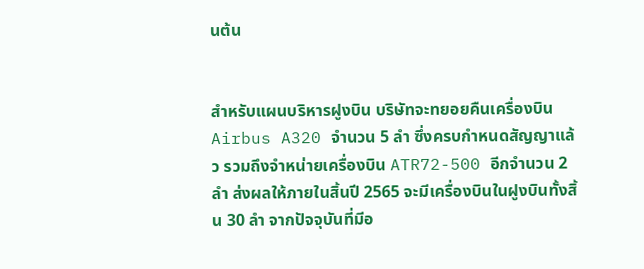นต้น


สำหรับแผนบริหารฝูงบิน บริษัทจะทยอยคืนเครื่องบิน Airbus A320 จำนวน 5 ลำ ซึ่งครบกำหนดสัญญาแล้ว รวมถึงจำหน่ายเครื่องบิน ATR72-500 อีกจำนวน 2 ลำ ส่งผลให้ภายในสิ้นปี 2565 จะมีเครื่องบินในฝูงบินทั้งสิ้น 30 ลำ จากปัจจุบันที่มีอ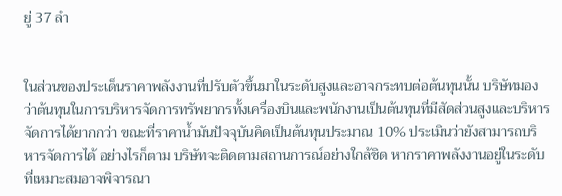ยู่ 37 ลำ


ในส่วนของประเด็นราคาพลังงานที่ปรับตัวขึ้นมาในระดับสูงและอาจกระทบต่อต้นทุนนั้น บริษัทมองว่าต้นทุนในการบริหารจัดการทรัพยากรทั้งเครื่องบินและพนักงานเป็นต้นทุนที่มีสัดส่วนสูงและบริหารจัดการได้ยากกว่า ขณะที่ราคาน้ำมันปัจจุบันคิดเป็นต้นทุนประมาณ 10% ประเมินว่ายังสามารถบริหารจัดการได้ อย่างไรก็ตาม บริษัทจะติดตามสถานการณ์อย่างใกล้ชิด หากราคาพลังงานอยู่ในระดับที่เหมาะสมอาจพิจารณา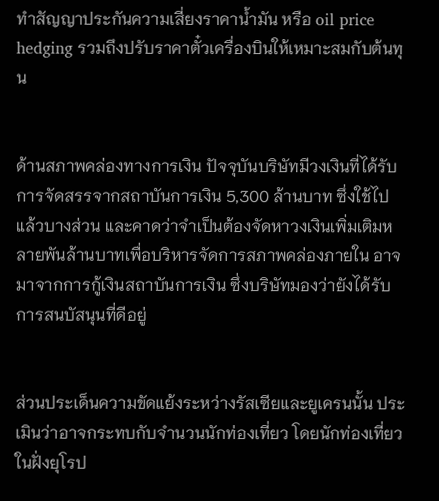ทำสัญญาประกันความเสี่ยงราคาน้ำมัน หรือ oil price hedging รวมถึงปรับราคาตั๋วเครื่องบินให้เหมาะสมกับต้นทุน


ด้านสภาพคล่องทางการเงิน ปัจจุบันบริษัทมีวงเงินที่ได้รับการจัดสรรจากสถาบันการเงิน 5,300 ล้านบาท ซึ่งใช้ไปแล้วบางส่วน และคาดว่าจำเป็นต้องจัดหาวงเงินเพิ่มเติมหลายพันล้านบาทเพื่อบริหารจัดการสภาพคล่องภายใน อาจมาจากการกู้เงินสถาบันการเงิน ซึ่งบริษัทมองว่ายังได้รับการสนบัสนุนที่ดีอยู่


ส่วนประเด็นความขัดแย้งระหว่างรัสเซียและยูเครนนั้น ประเมินว่าอาจกระทบกับจำนวนนักท่องเที่ยว โดยนักท่องเที่ยวในฝั่งยุโรป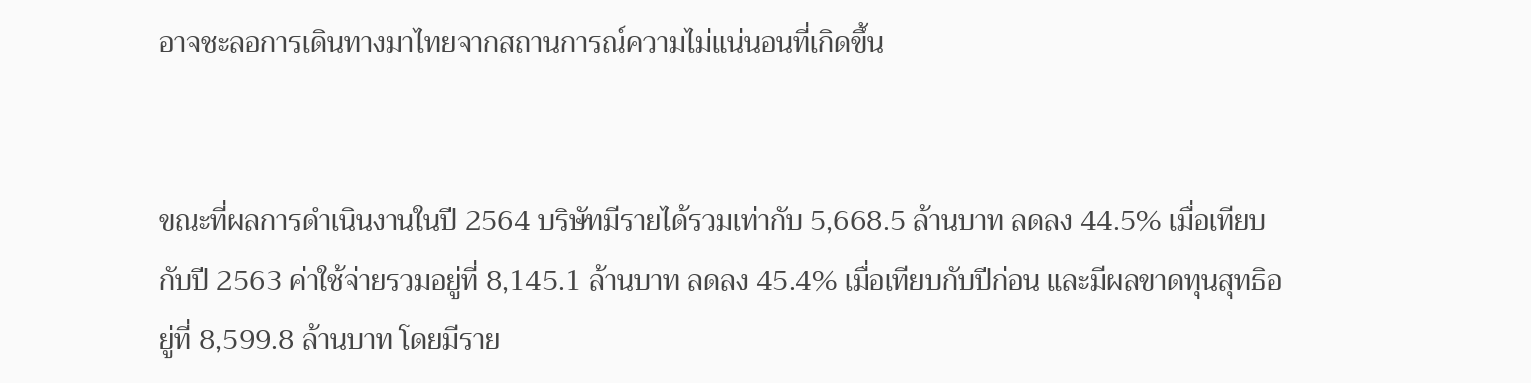อาจชะลอการเดินทางมาไทยจากสถานการณ์ความไม่แน่นอนที่เกิดขึ้น


ขณะที่ผลการดำเนินงานในปี 2564 บริษัทมีรายได้รวมเท่ากับ 5,668.5 ล้านบาท ลดลง 44.5% เมื่อเทียบกับปี 2563 ค่าใช้จ่ายรวมอยู่ที่ 8,145.1 ล้านบาท ลดลง 45.4% เมื่อเทียบกับปีก่อน และมีผลขาดทุนสุทธิอยู่ที่ 8,599.8 ล้านบาท โดยมีราย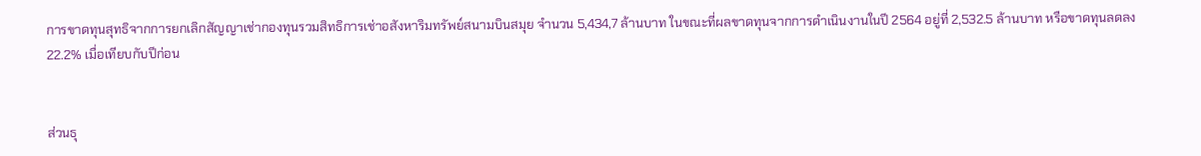การขาดทุนสุทธิจากการยกเลิกสัญญาเช่ากองทุนรวมสิทธิการเช่าอสังหาริมทรัพย์สนามบินสมุย จำนวน 5,434,7 ล้านบาท ในขณะที่ผลขาดทุนจากการดำเนินงานในปี 2564 อยู่ที่ 2,532.5 ล้านบาท หรือขาดทุนลดลง 22.2% เมื่อเทียบกับปีก่อน


ส่วนธุ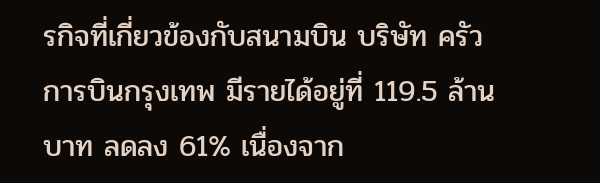รกิจที่เกี่ยวข้องกับสนามบิน บริษัท ครัวการบินกรุงเทพ มีรายได้อยู่ที่ 119.5 ล้านบาท ลดลง 61% เนื่องจาก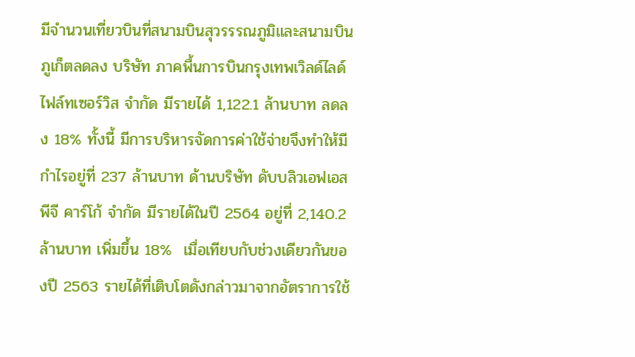มีจำนวนเที่ยวบินที่สนามบินสุวรรรณภูมิและสนามบินภูเก็ตลดลง บริษัท ภาคพื้นการบินกรุงเทพเวิลด์ไลด์ไฟล์ทเซอร์วิส จำกัด มีรายได้ 1,122.1 ล้านบาท ลดลง 18% ทั้งนี้ มีการบริหารจัดการค่าใช้จ่ายจึงทำให้มีกำไรอยู่ที่ 237 ล้านบาท ด้านบริษัท ดับบลิวเอฟเอสพีจี คาร์โก้ จำกัด มีรายได้ในปี 2564 อยู่ที่ 2,140.2 ล้านบาท เพิ่มขึ้น 18%  เมื่อเทียบกับช่วงเดียวกันของปี 2563 รายได้ที่เติบโตดังกล่าวมาจากอัตราการใช้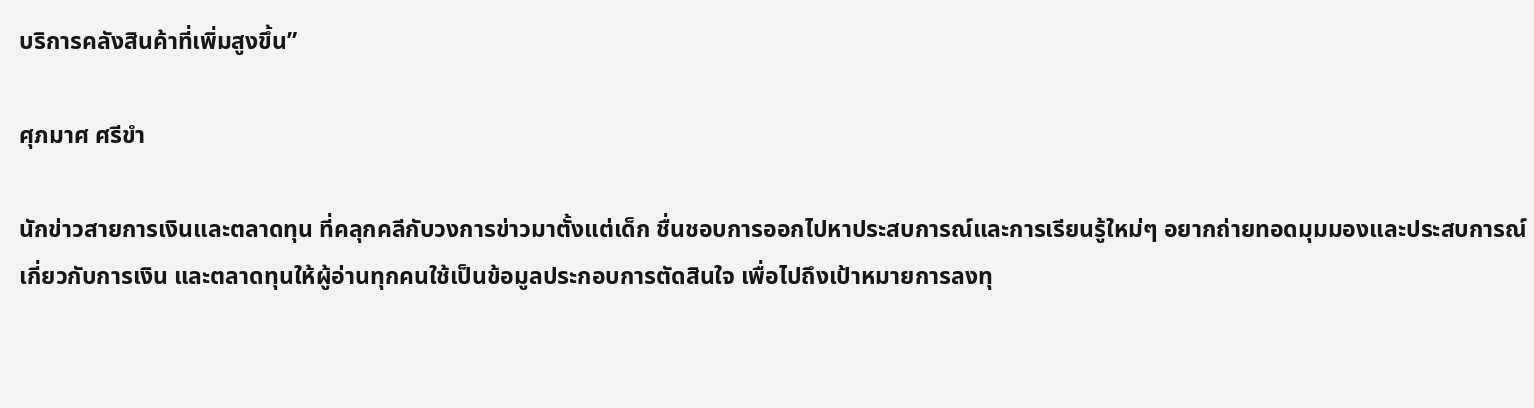บริการคลังสินค้าที่เพิ่มสูงขึ้น”

ศุภมาศ ศรีขำ

นักข่าวสายการเงินและตลาดทุน ที่คลุกคลีกับวงการข่าวมาตั้งแต่เด็ก ชื่นชอบการออกไปหาประสบการณ์และการเรียนรู้ใหม่ๆ อยากถ่ายทอดมุมมองและประสบการณ์เกี่ยวกับการเงิน และตลาดทุนให้ผู้อ่านทุกคนใช้เป็นข้อมูลประกอบการตัดสินใจ เพื่อไปถึงเป้าหมายการลงทุ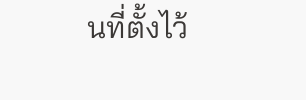นที่ตั้งไว้